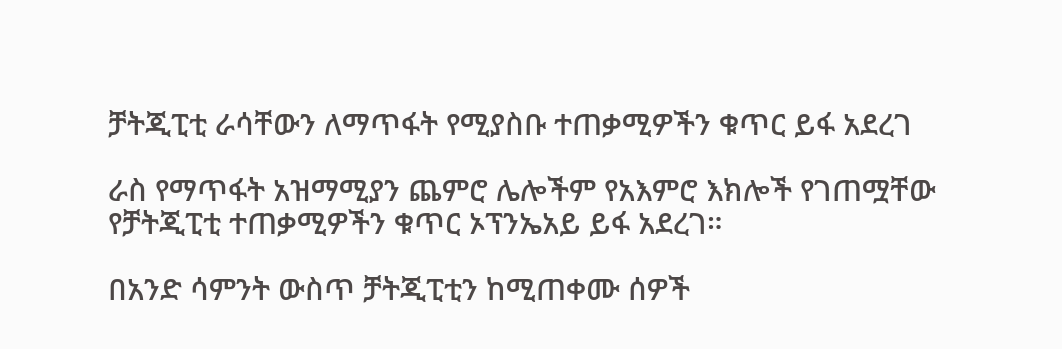ቻትጂፒቲ ራሳቸውን ለማጥፋት የሚያስቡ ተጠቃሚዎችን ቁጥር ይፋ አደረገ

ራስ የማጥፋት አዝማሚያን ጨምሮ ሌሎችም የአእምሮ እክሎች የገጠሟቸው የቻትጂፒቲ ተጠቃሚዎችን ቁጥር ኦፕንኤአይ ይፋ አደረገ።

በአንድ ሳምንት ውስጥ ቻትጂፒቲን ከሚጠቀሙ ሰዎች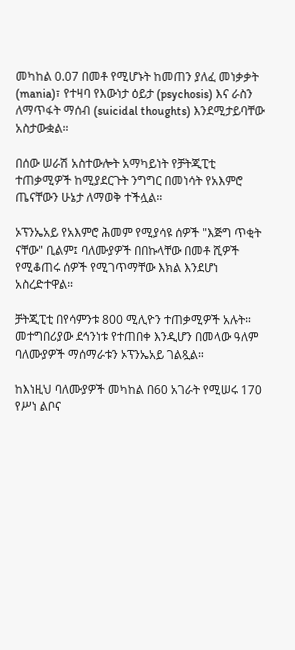መካከል 0.07 በመቶ የሚሆኑት ከመጠን ያለፈ መነቃቃት (mania)፣ የተዛባ የእውነታ ዕይታ (psychosis) እና ራስን ለማጥፋት ማሰብ (suicidal thoughts) እንደሚታይባቸው አስታውቋል።

በሰው ሠራሽ አስተውሎት አማካይነት የቻትጂፒቲ ተጠቃሚዎች ከሚያደርጉት ንግግር በመነሳት የአእምሮ ጤናቸውን ሁኔታ ለማወቅ ተችሏል።

ኦፕንኤአይ የአእምሮ ሕመም የሚያሳዩ ሰዎች "እጅግ ጥቂት ናቸው" ቢልም፤ ባለሙያዎች በበኩላቸው በመቶ ሺዎች የሚቆጠሩ ሰዎች የሚገጥማቸው እክል እንደሆነ አስረድተዋል።

ቻትጂፒቲ በየሳምንቱ 800 ሚሊዮን ተጠቃሚዎች አሉት። መተግበሪያው ደኅንነቱ የተጠበቀ እንዲሆን በመላው ዓለም ባለሙያዎች ማሰማራቱን ኦፕንኤአይ ገልጿል።

ከእነዚህ ባለሙያዎች መካከል በ60 አገራት የሚሠሩ 170 የሥነ ልቦና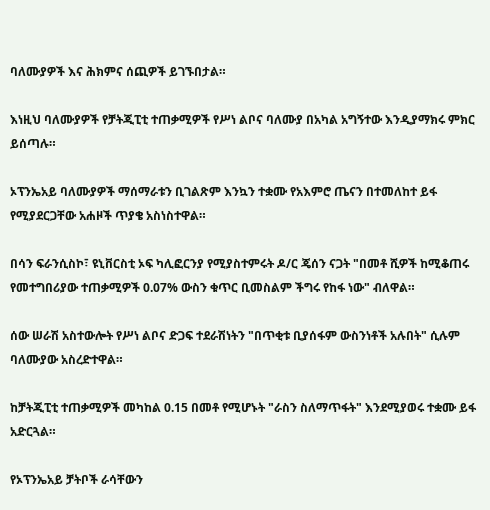ባለሙያዎች እና ሕክምና ሰጪዎች ይገኙበታል።

እነዚህ ባለሙያዎች የቻትጂፒቲ ተጠቃሚዎች የሥነ ልቦና ባለሙያ በአካል አግኝተው እንዲያማክሩ ምክር ይሰጣሉ።

ኦፕንኤአይ ባለሙያዎች ማሰማራቱን ቢገልጽም እንኳን ተቋሙ የአእምሮ ጤናን በተመለከተ ይፋ የሚያደርጋቸው አሐዞች ጥያቄ አስነስተዋል።

በሳን ፍራንሲስኮ፣ ዩኒቨርስቲ ኦፍ ካሊፎርንያ የሚያስተምሩት ዶ/ር ጄሰን ናጋት "በመቶ ሺዎች ከሚቆጠሩ የመተግበሪያው ተጠቃሚዎች 0.07% ውስን ቁጥር ቢመስልም ችግሩ የከፋ ነው" ብለዋል።

ሰው ሠራሽ አስተውሎት የሥነ ልቦና ድጋፍ ተደራሽነትን "በጥቂቱ ቢያሰፋም ውስንነቶች አሉበት" ሲሉም ባለሙያው አስረድተዋል።

ከቻትጂፒቲ ተጠቃሚዎች መካከል 0.15 በመቶ የሚሆኑት "ራስን ስለማጥፋት" እንደሚያወሩ ተቋሙ ይፋ አድርጓል።

የኦፕንኤአይ ቻትቦች ራሳቸውን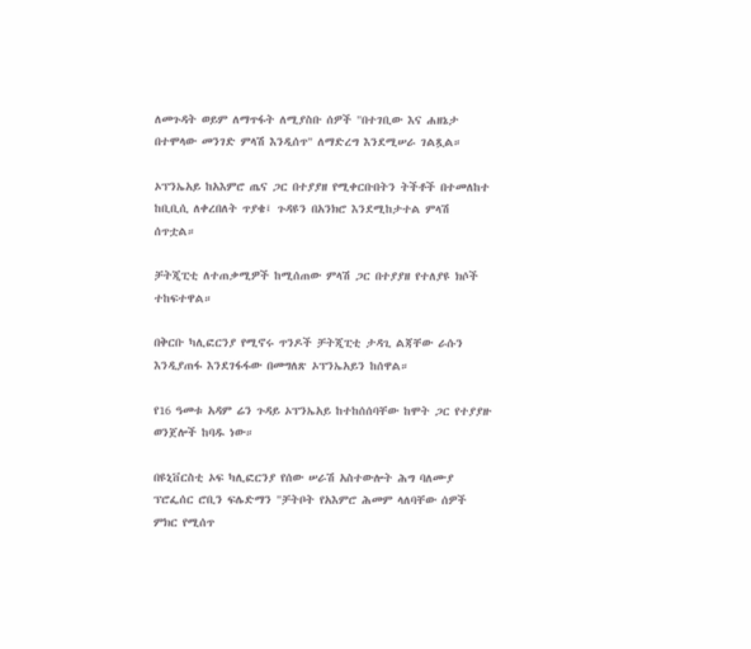ለመጉዳት ወይም ለማጥፋት ለሚያስቡ ሰዎች "በተገቢው እና ሐዘኔታ በተሞላው መንገድ ምላሽ እንዲሰጥ" ለማድረግ እንደሚሠራ ገልጿል።

ኦፕንኤአይ ከአእምሮ ጤና ጋር በተያያዘ የሚቀርቡበትን ትችቶች በተመለከተ ከቢቢሲ ለቀረበለት ጥያቄ፤ ጉዳዩን በአንክሮ እንደሚከታተል ምላሽ ሰጥቷል።

ቻትጂፒቲ ለተጠቃሚዎች ከሚሰጠው ምላሽ ጋር በተያያዘ የተለያዩ ክሶች ተከፍተዋል።

በቅርቡ ካሊፎርንያ የሚኖሩ ጥንዶች ቻትጂፒቲ ታዳጊ ልጃቸው ራሱን እንዲያጠፋ እንደገፋፋው በመግለጽ ኦፕንኤአይን ከሰዋል።

የ16 ዓመቱ አዳም ሬን ጉዳይ ኦፕንኤአይ ከተከሰሰባቸው ከሞት ጋር የተያያዙ ወንጀሎች ከባዱ ነው።

በዩኒቨርስቲ ኦፍ ካሊፎርንያ የሰው ሠራሽ አስተውሎት ሕግ ባለሙያ ፕሮፌሰር ሮቢን ፍሌድማን "ቻትቦት የአእምሮ ሕመም ላለባቸው ሰዎች ምክር የሚሰጥ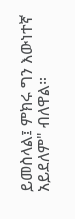ይመስላል፤ ምክሩ ግን እውነተኛ አይደለም" ብለዋል።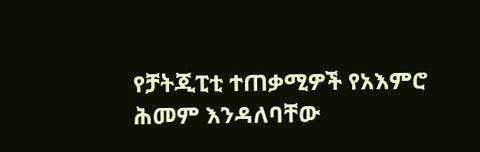የቻትጂፒቲ ተጠቃሚዎች የአእምሮ ሕመም እንዳለባቸው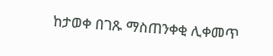ከታወቀ በገጹ ማስጠንቀቂ ሊቀመጥ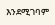እንደሚገባም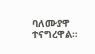ባለሙያዋ ተናግረዋል።